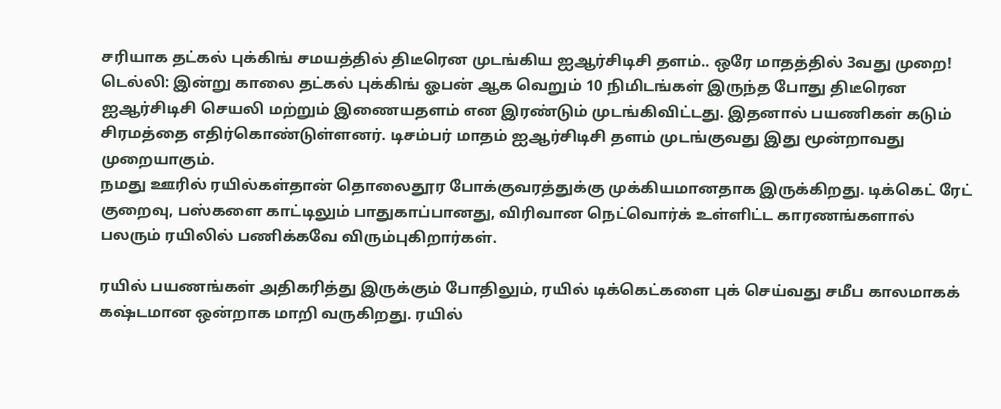சரியாக தட்கல் புக்கிங் சமயத்தில் திடீரென முடங்கிய ஐஆர்சிடிசி தளம்.. ஒரே மாதத்தில் 3வது முறை!
டெல்லி: இன்று காலை தட்கல் புக்கிங் ஓபன் ஆக வெறும் 10 நிமிடங்கள் இருந்த போது திடீரென ஐஆர்சிடிசி செயலி மற்றும் இணையதளம் என இரண்டும் முடங்கிவிட்டது. இதனால் பயணிகள் கடும் சிரமத்தை எதிர்கொண்டுள்ளனர். டிசம்பர் மாதம் ஐஆர்சிடிசி தளம் முடங்குவது இது மூன்றாவது முறையாகும்.
நமது ஊரில் ரயில்கள்தான் தொலைதூர போக்குவரத்துக்கு முக்கியமானதாக இருக்கிறது. டிக்கெட் ரேட் குறைவு, பஸ்களை காட்டிலும் பாதுகாப்பானது, விரிவான நெட்வொர்க் உள்ளிட்ட காரணங்களால் பலரும் ரயிலில் பணிக்கவே விரும்புகிறார்கள்.

ரயில் பயணங்கள் அதிகரித்து இருக்கும் போதிலும், ரயில் டிக்கெட்களை புக் செய்வது சமீப காலமாகக் கஷ்டமான ஒன்றாக மாறி வருகிறது. ரயில்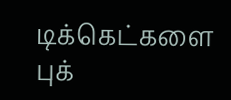டிக்கெட்களை புக்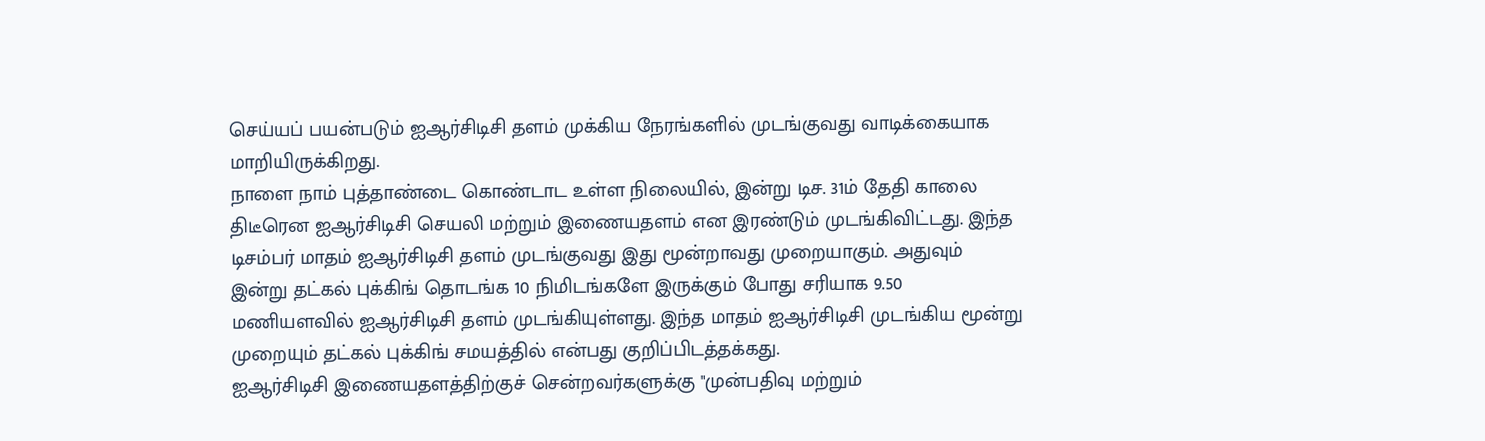செய்யப் பயன்படும் ஐஆர்சிடிசி தளம் முக்கிய நேரங்களில் முடங்குவது வாடிக்கையாக மாறியிருக்கிறது.
நாளை நாம் புத்தாண்டை கொண்டாட உள்ள நிலையில், இன்று டிச. 31ம் தேதி காலை திடீரென ஐஆர்சிடிசி செயலி மற்றும் இணையதளம் என இரண்டும் முடங்கிவிட்டது. இந்த டிசம்பர் மாதம் ஐஆர்சிடிசி தளம் முடங்குவது இது மூன்றாவது முறையாகும். அதுவும் இன்று தட்கல் புக்கிங் தொடங்க 10 நிமிடங்களே இருக்கும் போது சரியாக 9.50 மணியளவில் ஐஆர்சிடிசி தளம் முடங்கியுள்ளது. இந்த மாதம் ஐஆர்சிடிசி முடங்கிய மூன்று முறையும் தட்கல் புக்கிங் சமயத்தில் என்பது குறிப்பிடத்தக்கது.
ஐஆர்சிடிசி இணையதளத்திற்குச் சென்றவர்களுக்கு "முன்பதிவு மற்றும்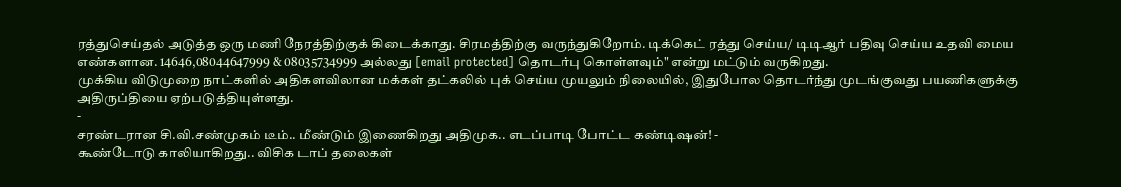ரத்துசெய்தல் அடுத்த ஒரு மணி நேரத்திற்குக் கிடைக்காது. சிரமத்திற்கு வருந்துகிறோம். டிக்கெட் ரத்து செய்ய/ டிடிஆர் பதிவு செய்ய உதவி மைய எண்களான. 14646,08044647999 & 08035734999 அல்லது [email protected] தொடர்பு கொள்ளவும்" என்று மட்டும் வருகிறது.
முக்கிய விடுமுறை நாட்களில் அதிகளவிலான மக்கள் தட்கலில் புக் செய்ய முயலும் நிலையில், இதுபோல தொடர்ந்து முடங்குவது பயணிகளுக்கு அதிருப்தியை ஏற்படுத்தியுள்ளது.
-
சரண்டரான சி.வி.சண்முகம் டீம்.. மீண்டும் இணைகிறது அதிமுக.. எடப்பாடி போட்ட கண்டிஷன்! -
கூண்டோடு காலியாகிறது.. விசிக டாப் தலைகள்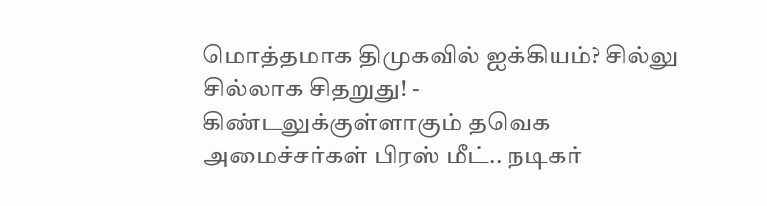மொத்தமாக திமுகவில் ஐக்கியம்? சில்லு சில்லாக சிதறுது! -
கிண்டலுக்குள்ளாகும் தவெக அமைச்சர்கள் பிரஸ் மீட்.. நடிகர்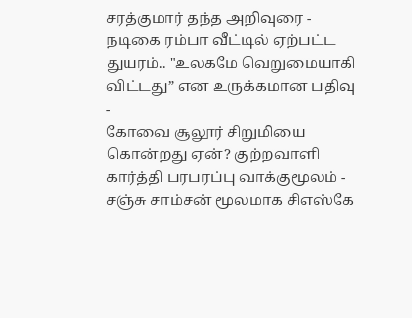சரத்குமார் தந்த அறிவுரை -
நடிகை ரம்பா வீட்டில் ஏற்பட்ட துயரம்.. "உலகமே வெறுமையாகி விட்டது” என உருக்கமான பதிவு -
கோவை சூலூர் சிறுமியை கொன்றது ஏன்? குற்றவாளி கார்த்தி பரபரப்பு வாக்குமூலம் -
சஞ்சு சாம்சன் மூலமாக சிஎஸ்கே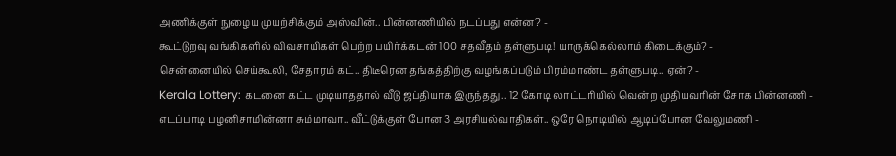அணிக்குள் நுழைய முயற்சிக்கும் அஸ்வின்.. பின்னணியில் நடப்பது என்ன? -
கூட்டுறவு வங்கிகளில் விவசாயிகள் பெற்ற பயிர்க்கடன் 100 சதவீதம் தள்ளுபடி! யாருக்கெல்லாம் கிடைக்கும்? -
சென்னையில் செய்கூலி, சேதாரம் கட்.. திடீரென தங்கத்திற்கு வழங்கப்படும் பிரம்மாண்ட தள்ளுபடி.. ஏன்? -
Kerala Lottery: கடனை கட்ட முடியாததால் வீடு ஜப்தியாக இருந்தது.. 12 கோடி லாட்டரியில் வென்ற முதியவரின் சோக பின்னணி -
எடப்பாடி பழனிசாமின்னா சும்மாவா.. வீட்டுக்குள் போன 3 அரசியல்வாதிகள்.. ஒரே நொடியில் ஆடிப்போன வேலுமணி -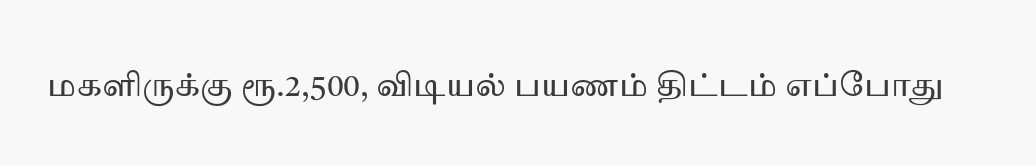மகளிருக்கு ரூ.2,500, விடியல் பயணம் திட்டம் எப்போது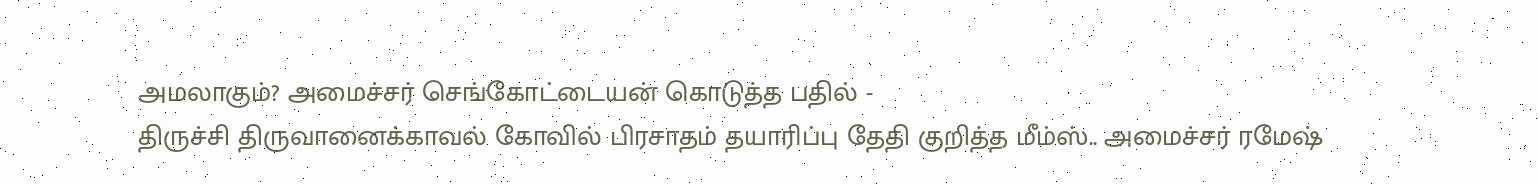அமலாகும்? அமைச்சர் செங்கோட்டையன் கொடுத்த பதில் -
திருச்சி திருவானைக்காவல் கோவில் பிரசாதம் தயாரிப்பு தேதி குறித்த மீம்ஸ்.. அமைச்சர் ரமேஷ்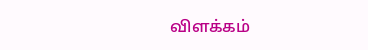விளக்கம்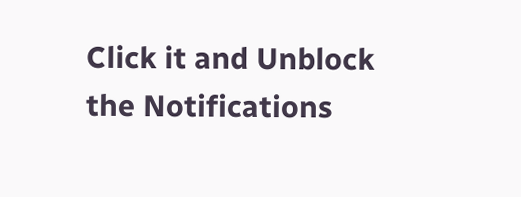Click it and Unblock the Notifications